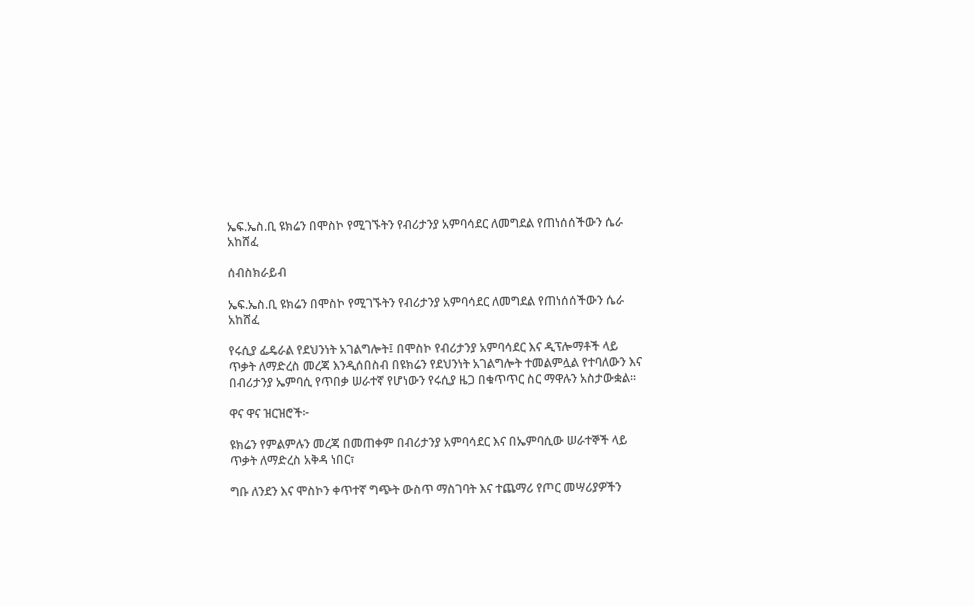ኤፍ.ኤስ.ቢ ዩክሬን በሞስኮ የሚገኙትን የብሪታንያ አምባሳደር ለመግደል የጠነሰሰችውን ሴራ አከሸፈ

ሰብስክራይብ

ኤፍ.ኤስ.ቢ ዩክሬን በሞስኮ የሚገኙትን የብሪታንያ አምባሳደር ለመግደል የጠነሰሰችውን ሴራ አከሸፈ

የሩሲያ ፌዴራል የደህንነት አገልግሎት፤ በሞስኮ የብሪታንያ አምባሳደር እና ዲፕሎማቶች ላይ ጥቃት ለማድረስ መረጃ እንዲሰበስብ በዩክሬን የደህንነት አገልግሎት ተመልምሏል የተባለውን እና በብሪታንያ ኤምባሲ የጥበቃ ሠራተኛ የሆነውን የሩሲያ ዜጋ በቁጥጥር ስር ማዋሉን አስታውቋል።

ዋና ዋና ዝርዝሮች፦

ዩክሬን የምልምሉን መረጃ በመጠቀም በብሪታንያ አምባሳደር እና በኤምባሲው ሠራተኞች ላይ ጥቃት ለማድረስ አቅዳ ነበር፣

ግቡ ለንደን እና ሞስኮን ቀጥተኛ ግጭት ውስጥ ማስገባት እና ተጨማሪ የጦር መሣሪያዎችን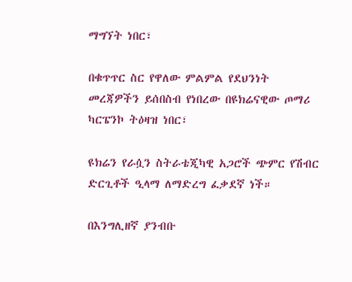ማግኘት ነበር፣

በቁጥጥር ስር የዋለው ምልምል የደህንነት መረጃዎችን ይሰበስብ የነበረው በዩክሬናዊው ጦማሪ ካርፔንኮ ትዕዛዝ ነበር፣

ዩክሬን የራሷን ስትራቴጂካዊ አጋሮች ጭምር የሽብር ድርጊቶች ዒላማ ለማድረግ ፈቃደኛ ነች።

በእንግሊዘኛ ያንብቡ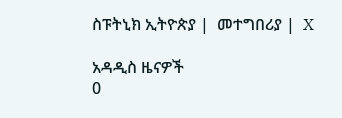ስፑትኒክ ኢትዮጵያ |  መተግበሪያ |  X

አዳዲስ ዜናዎች
0